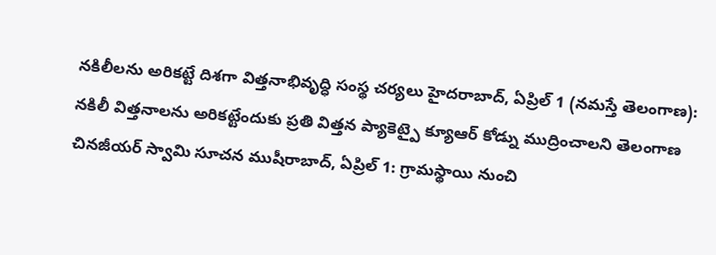నకిలీలను అరికట్టే దిశగా విత్తనాభివృద్ధి సంస్థ చర్యలు హైదరాబాద్, ఏప్రిల్ 1 (నమస్తే తెలంగాణ): నకిలీ విత్తనాలను అరికట్టేందుకు ప్రతి విత్తన ప్యాకెట్పై క్యూఆర్ కోడ్ను ముద్రించాలని తెలంగాణ
చినజీయర్ స్వామి సూచన ముషీరాబాద్, ఏప్రిల్ 1: గ్రామస్థాయి నుంచి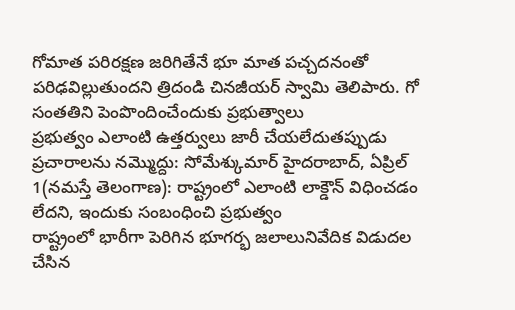గోమాత పరిరక్షణ జరిగితేనే భూ మాత పచ్చదనంతో పరిఢవిల్లుతుందని త్రిదండి చినజీయర్ స్వామి తెలిపారు. గో సంతతిని పెంపొందించేందుకు ప్రభుత్వాలు
ప్రభుత్వం ఎలాంటి ఉత్తర్వులు జారీ చేయలేదుతప్పుడు ప్రచారాలను నమ్మొద్దు: సోమేశ్కుమార్ హైదరాబాద్, ఏప్రిల్ 1(నమస్తే తెలంగాణ): రాష్ట్రంలో ఎలాంటి లాక్డౌన్ విధించడం లేదని, ఇందుకు సంబంధించి ప్రభుత్వం
రాష్ట్రంలో భారీగా పెరిగిన భూగర్భ జలాలునివేదిక విడుదల చేసిన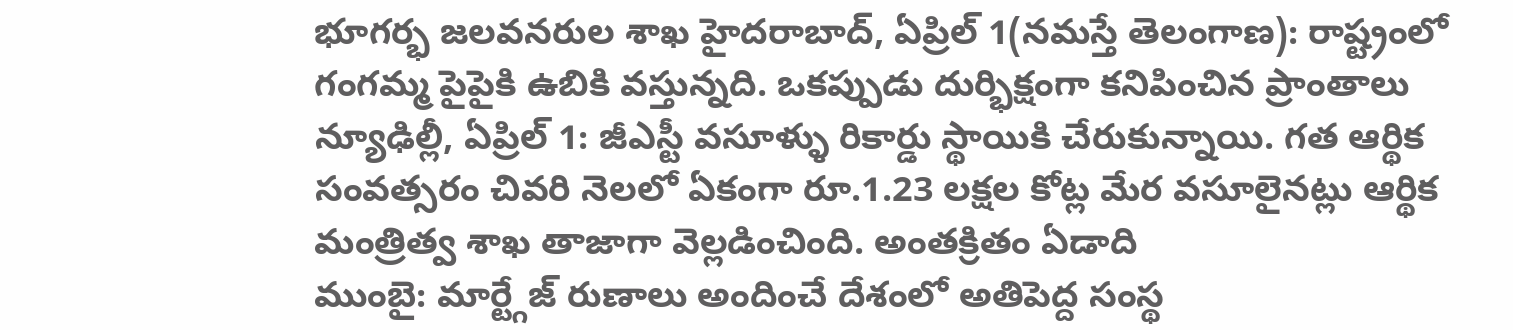భూగర్భ జలవనరుల శాఖ హైదరాబాద్, ఏప్రిల్ 1(నమస్తే తెలంగాణ): రాష్ట్రంలో గంగమ్మ పైపైకి ఉబికి వస్తున్నది. ఒకప్పుడు దుర్భిక్షంగా కనిపించిన ప్రాంతాలు
న్యూఢిల్లీ, ఏప్రిల్ 1: జీఎస్టీ వసూళ్ళు రికార్డు స్థాయికి చేరుకున్నాయి. గత ఆర్థిక సంవత్సరం చివరి నెలలో ఏకంగా రూ.1.23 లక్షల కోట్ల మేర వసూలైనట్లు ఆర్థిక మంత్రిత్వ శాఖ తాజాగా వెల్లడించింది. అంతక్రితం ఏడాది
ముంబై: మార్ట్గేజ్ రుణాలు అందించే దేశంలో అతిపెద్ద సంస్థ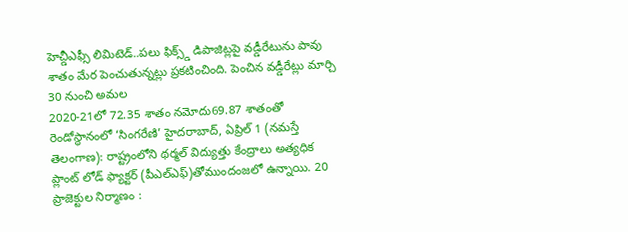హెచ్డీఎఫ్సీ లిమిటెడ్..పలు ఫిక్స్డ్ డిపాజిట్లపై వడ్డీరేటును పావు శాతం మేర పెంచుతున్నట్లు ప్రకటించింది. పెంచిన వడ్డీరేట్లు మార్చి 30 నుంచి అమల
2020-21లో 72.35 శాతం నమోదు69.87 శాతంతో రెండోస్థానంలో ‘సింగరేణి’ హైదరాబాద్, ఏప్రిల్ 1 (నమస్తే తెలంగాణ): రాష్ట్రంలోని థర్మల్ విద్యుత్తు కేంద్రాలు అత్యధిక ప్లాంట్ లోడ్ ఫ్యాక్టర్ (పీఎల్ఎఫ్)తోముందంజలో ఉన్నాయి. 20
ప్రాజెక్టుల నిర్మాణం :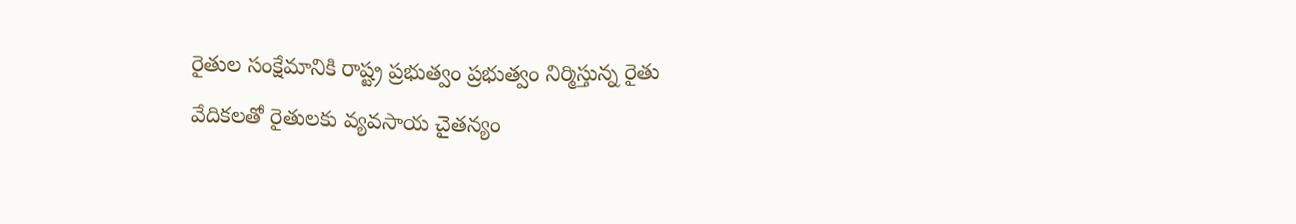రైతుల సంక్షేమానికి రాష్ట్ర ప్రభుత్వం ప్రభుత్వం నిర్మిస్తున్న రైతు వేదికలతో రైతులకు వ్యవసాయ చైతన్యం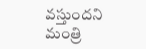వస్తుందని మంత్రి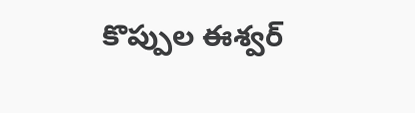కొప్పుల ఈశ్వర్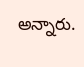అన్నారు.